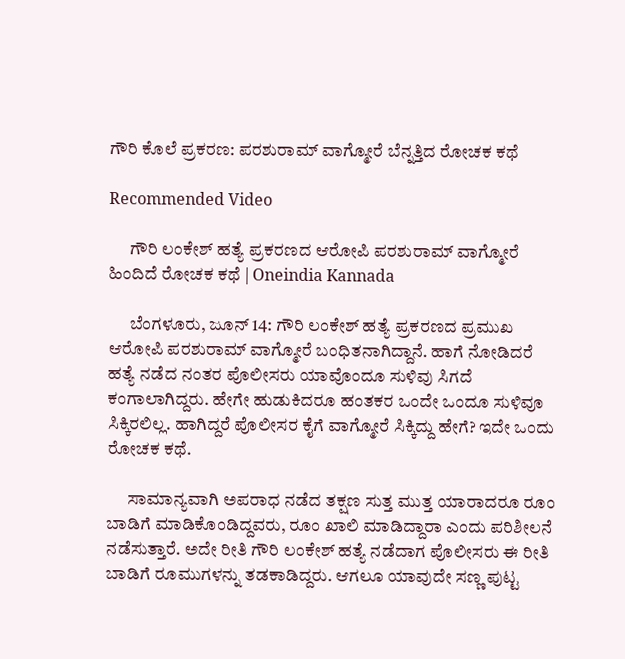ಗೌರಿ ಕೊಲೆ ಪ್ರಕರಣ: ಪರಶುರಾಮ್ ವಾಗ್ಮೋರೆ ಬೆನ್ನತ್ತಿದ ರೋಚಕ ಕಥೆ

Recommended Video

      ಗೌರಿ ಲಂಕೇಶ್ ಹತ್ಯೆ ಪ್ರಕರಣದ ಆರೋಪಿ ಪರಶುರಾಮ್ ವಾಗ್ಮೋರೆ ಹಿಂದಿದೆ ರೋಚಕ ಕಥೆ | Oneindia Kannada

      ಬೆಂಗಳೂರು, ಜೂನ್ 14: ಗೌರಿ ಲಂಕೇಶ್ ಹತ್ಯೆ ಪ್ರಕರಣದ ಪ್ರಮುಖ ಆರೋಪಿ ಪರಶುರಾಮ್ ವಾಗ್ಮೋರೆ ಬಂಧಿತನಾಗಿದ್ದಾನೆ. ಹಾಗೆ ನೋಡಿದರೆ ಹತ್ಯೆ ನಡೆದ ನಂತರ ಪೊಲೀಸರು ಯಾವೊಂದೂ ಸುಳಿವು ಸಿಗದೆ ಕಂಗಾಲಾಗಿದ್ದರು. ಹೇಗೇ ಹುಡುಕಿದರೂ ಹಂತಕರ ಒಂದೇ ಒಂದೂ ಸುಳಿವೂ ಸಿಕ್ಕಿರಲಿಲ್ಲ. ಹಾಗಿದ್ದರೆ ಪೊಲೀಸರ ಕೈಗೆ ವಾಗ್ಮೋರೆ ಸಿಕ್ಕಿದ್ದು ಹೇಗೆ? ಇದೇ ಒಂದು ರೋಚಕ ಕಥೆ.

      ಸಾಮಾನ್ಯವಾಗಿ ಅಪರಾಧ ನಡೆದ ತಕ್ಷಣ ಸುತ್ತ ಮುತ್ತ ಯಾರಾದರೂ ರೂಂ ಬಾಡಿಗೆ ಮಾಡಿಕೊಂಡಿದ್ದವರು, ರೂಂ ಖಾಲಿ ಮಾಡಿದ್ದಾರಾ ಎಂದು ಪರಿಶೀಲನೆ ನಡೆಸುತ್ತಾರೆ. ಅದೇ ರೀತಿ ಗೌರಿ ಲಂಕೇಶ್ ಹತ್ಯೆ ನಡೆದಾಗ ಪೊಲೀಸರು ಈ ರೀತಿ ಬಾಡಿಗೆ ರೂಮುಗಳನ್ನು ತಡಕಾಡಿದ್ದರು. ಆಗಲೂ ಯಾವುದೇ ಸಣ್ಣ ಪುಟ್ಟ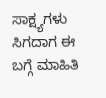ಸಾಕ್ಷ್ಯಗಳು ಸಿಗದಾಗ ಈ ಬಗ್ಗೆ ಮಾಹಿತಿ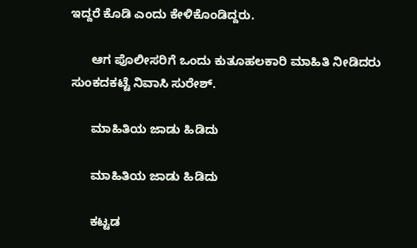ಇದ್ದರೆ ಕೊಡಿ ಎಂದು ಕೇಳಿಕೊಂಡಿದ್ದರು.

      ಆಗ ಪೊಲೀಸರಿಗೆ ಒಂದು ಕುತೂಹಲಕಾರಿ ಮಾಹಿತಿ ನೀಡಿದರು ಸುಂಕದಕಟ್ಟೆ ನಿವಾಸಿ ಸುರೇಶ್.

      ಮಾಹಿತಿಯ ಜಾಡು ಹಿಡಿದು

      ಮಾಹಿತಿಯ ಜಾಡು ಹಿಡಿದು

      ಕಟ್ಟಡ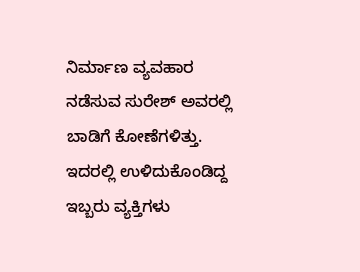ನಿರ್ಮಾಣ ವ್ಯವಹಾರ ನಡೆಸುವ ಸುರೇಶ್ ಅವರಲ್ಲಿ ಬಾಡಿಗೆ ಕೋಣೆಗಳಿತ್ತು. ಇದರಲ್ಲಿ ಉಳಿದುಕೊಂಡಿದ್ದ ಇಬ್ಬರು ವ್ಯಕ್ತಿಗಳು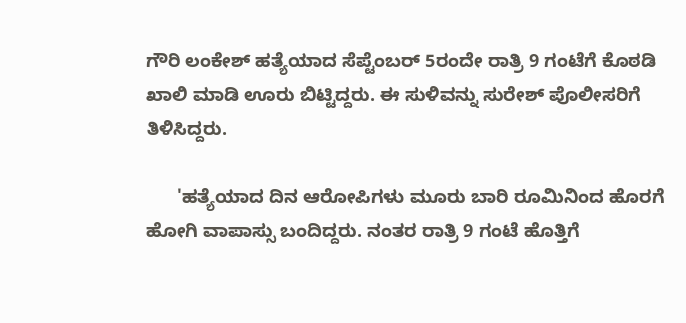ಗೌರಿ ಲಂಕೇಶ್ ಹತ್ಯೆಯಾದ ಸೆಪ್ಟೆಂಬರ್ 5ರಂದೇ ರಾತ್ರಿ 9 ಗಂಟೆಗೆ ಕೊಠಡಿ ಖಾಲಿ ಮಾಡಿ ಊರು ಬಿಟ್ಟಿದ್ದರು. ಈ ಸುಳಿವನ್ನು ಸುರೇಶ್ ಪೊಲೀಸರಿಗೆ ತಿಳಿಸಿದ್ದರು.

      'ಹತ್ಯೆಯಾದ ದಿನ ಆರೋಪಿಗಳು ಮೂರು ಬಾರಿ ರೂಮಿನಿಂದ ಹೊರಗೆ ಹೋಗಿ ವಾಪಾಸ್ಸು ಬಂದಿದ್ದರು. ನಂತರ ರಾತ್ರಿ 9 ಗಂಟೆ ಹೊತ್ತಿಗೆ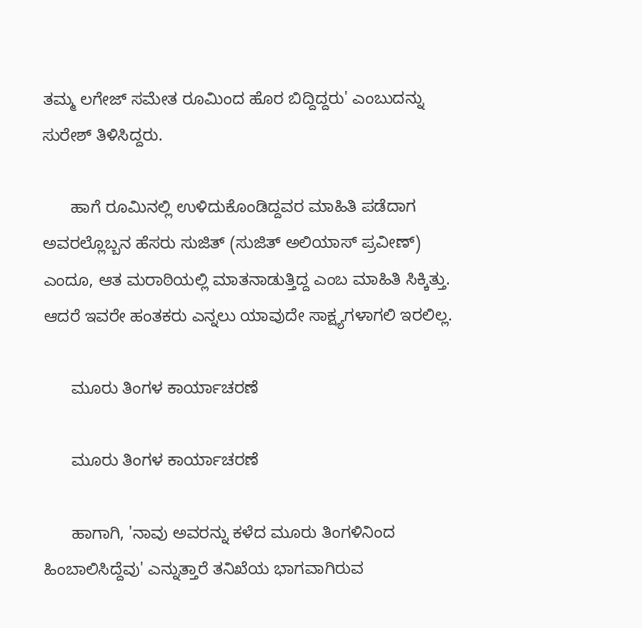ತಮ್ಮ ಲಗೇಜ್ ಸಮೇತ ರೂಮಿಂದ ಹೊರ ಬಿದ್ದಿದ್ದರು' ಎಂಬುದನ್ನು ಸುರೇಶ್ ತಿಳಿಸಿದ್ದರು.

      ಹಾಗೆ ರೂಮಿನಲ್ಲಿ ಉಳಿದುಕೊಂಡಿದ್ದವರ ಮಾಹಿತಿ ಪಡೆದಾಗ ಅವರಲ್ಲೊಬ್ಬನ ಹೆಸರು ಸುಜಿತ್ (ಸುಜಿತ್ ಅಲಿಯಾಸ್ ಪ್ರವೀಣ್) ಎಂದೂ, ಆತ ಮರಾಠಿಯಲ್ಲಿ ಮಾತನಾಡುತ್ತಿದ್ದ ಎಂಬ ಮಾಹಿತಿ ಸಿಕ್ಕಿತ್ತು. ಆದರೆ ಇವರೇ ಹಂತಕರು ಎನ್ನಲು ಯಾವುದೇ ಸಾಕ್ಷ್ಯಗಳಾಗಲಿ ಇರಲಿಲ್ಲ.

      ಮೂರು ತಿಂಗಳ ಕಾರ್ಯಾಚರಣೆ

      ಮೂರು ತಿಂಗಳ ಕಾರ್ಯಾಚರಣೆ

      ಹಾಗಾಗಿ, 'ನಾವು ಅವರನ್ನು ಕಳೆದ ಮೂರು ತಿಂಗಳಿನಿಂದ ಹಿಂಬಾಲಿಸಿದ್ದೆವು' ಎನ್ನುತ್ತಾರೆ ತನಿಖೆಯ ಭಾಗವಾಗಿರುವ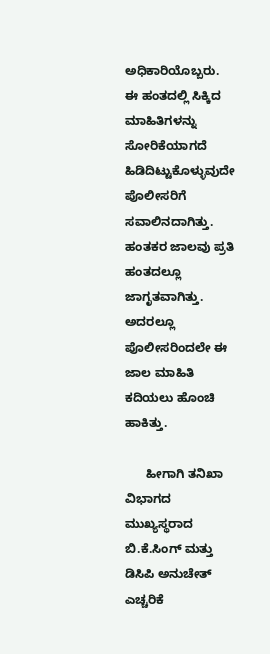ಅಧಿಕಾರಿಯೊಬ್ಬರು. ಈ ಹಂತದಲ್ಲಿ ಸಿಕ್ಕಿದ ಮಾಹಿತಿಗಳನ್ನು ಸೋರಿಕೆಯಾಗದೆ ಹಿಡಿದಿಟ್ಟುಕೊಳ್ಳುವುದೇ ಪೊಲೀಸರಿಗೆ ಸವಾಲಿನದಾಗಿತ್ತು. ಹಂತಕರ ಜಾಲವು ಪ್ರತಿ ಹಂತದಲ್ಲೂ ಜಾಗೃತವಾಗಿತ್ತು. ಅದರಲ್ಲೂ ಪೊಲೀಸರಿಂದಲೇ ಈ ಜಾಲ ಮಾಹಿತಿ ಕದಿಯಲು ಹೊಂಚಿ ಹಾಕಿತ್ತು.

      ಹೀಗಾಗಿ ತನಿಖಾ ವಿಭಾಗದ ಮುಖ್ಯಸ್ಥರಾದ ಬಿ.ಕೆ.ಸಿಂಗ್ ಮತ್ತು ಡಿಸಿಪಿ ಅನುಚೇತ್ ಎಚ್ಚರಿಕೆ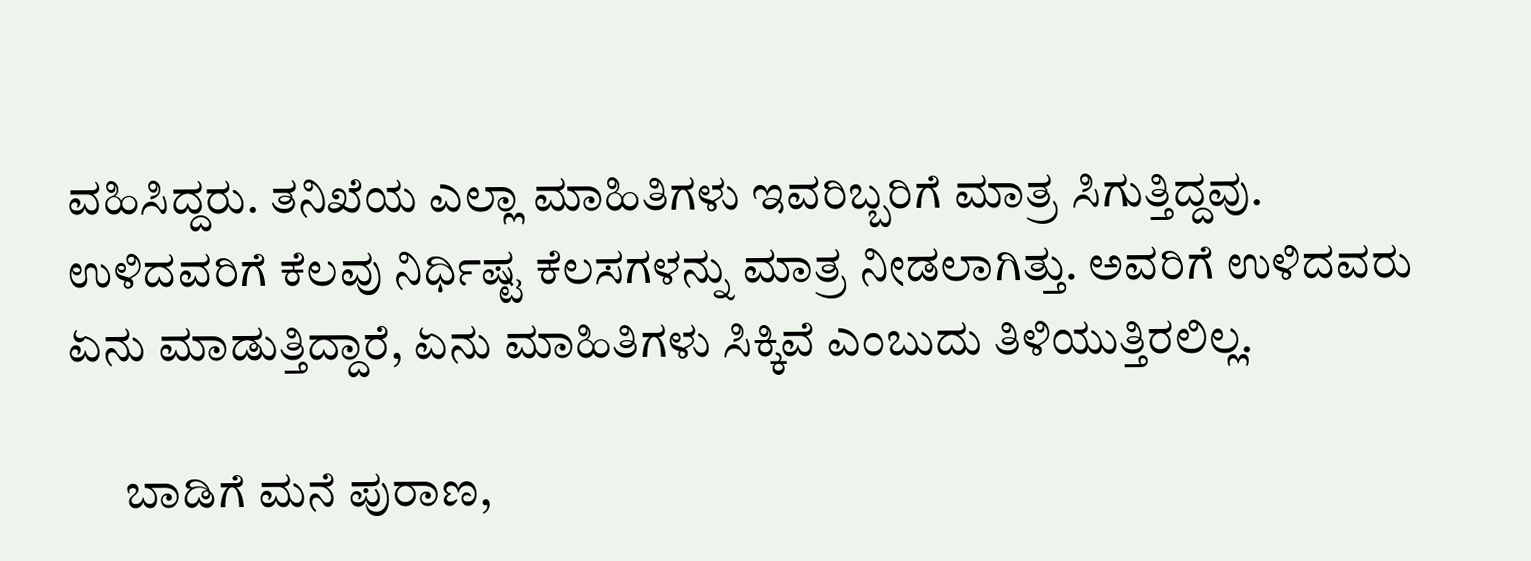ವಹಿಸಿದ್ದರು. ತನಿಖೆಯ ಎಲ್ಲಾ ಮಾಹಿತಿಗಳು ಇವರಿಬ್ಬರಿಗೆ ಮಾತ್ರ ಸಿಗುತ್ತಿದ್ದವು. ಉಳಿದವರಿಗೆ ಕೆಲವು ನಿರ್ಧಿಷ್ಟ ಕೆಲಸಗಳನ್ನು ಮಾತ್ರ ನೀಡಲಾಗಿತ್ತು. ಅವರಿಗೆ ಉಳಿದವರು ಏನು ಮಾಡುತ್ತಿದ್ದಾರೆ, ಏನು ಮಾಹಿತಿಗಳು ಸಿಕ್ಕಿವೆ ಎಂಬುದು ತಿಳಿಯುತ್ತಿರಲಿಲ್ಲ.

      ಬಾಡಿಗೆ ಮನೆ ಪುರಾಣ,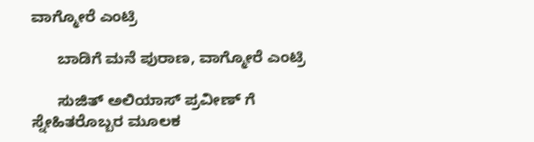ವಾಗ್ಮೋರೆ ಎಂಟ್ರಿ

      ಬಾಡಿಗೆ ಮನೆ ಪುರಾಣ, ವಾಗ್ಮೋರೆ ಎಂಟ್ರಿ

      ಸುಜಿತ್ ಅಲಿಯಾಸ್ ಪ್ರವೀಣ್ ಗೆ ಸ್ನೇಹಿತರೊಬ್ಬರ ಮೂಲಕ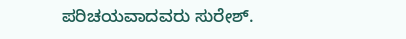ಪರಿಚಯವಾದವರು ಸುರೇಶ್.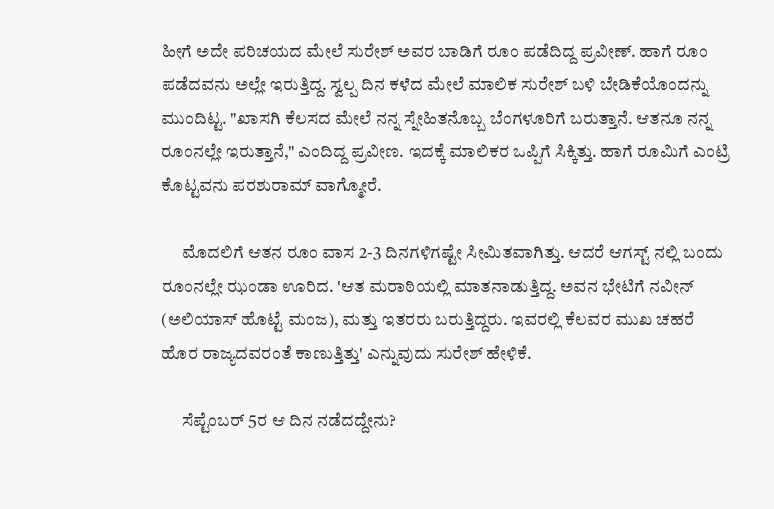ಹೀಗೆ ಅದೇ ಪರಿಚಯದ ಮೇಲೆ ಸುರೇಶ್ ಅವರ ಬಾಡಿಗೆ ರೂಂ ಪಡೆದಿದ್ದ ಪ್ರವೀಣ್. ಹಾಗೆ ರೂಂ ಪಡೆದವನು ಅಲ್ಲೇ ಇರುತ್ತಿದ್ದ. ಸ್ವಲ್ಪ ದಿನ ಕಳೆದ ಮೇಲೆ ಮಾಲಿಕ ಸುರೇಶ್ ಬಳಿ ಬೇಡಿಕೆಯೊಂದನ್ನು ಮುಂದಿಟ್ಟ. "ಖಾಸಗಿ ಕೆಲಸದ ಮೇಲೆ ನನ್ನ ಸ್ನೇಹಿತನೊಬ್ಬ ಬೆಂಗಳೂರಿಗೆ ಬರುತ್ತಾನೆ. ಆತನೂ ನನ್ನ ರೂಂನಲ್ಲೇ ಇರುತ್ತಾನೆ," ಎಂದಿದ್ದ ಪ್ರವೀಣ. ಇದಕ್ಕೆ ಮಾಲಿಕರ ಒಪ್ಪಿಗೆ ಸಿಕ್ಕಿತ್ತು. ಹಾಗೆ ರೂಮಿಗೆ ಎಂಟ್ರಿ ಕೊಟ್ಟವನು ಪರಶುರಾಮ್ ವಾಗ್ಮೋರೆ.

      ಮೊದಲಿಗೆ ಆತನ ರೂಂ ವಾಸ 2-3 ದಿನಗಳಿಗಷ್ಟೇ ಸೀಮಿತವಾಗಿತ್ತು. ಆದರೆ ಆಗಸ್ಟ್ ನಲ್ಲಿ ಬಂದು ರೂಂನಲ್ಲೇ ಝಂಡಾ ಊರಿದ. 'ಆತ ಮರಾಠಿಯಲ್ಲಿ ಮಾತನಾಡುತ್ತಿದ್ದ. ಅವನ ಭೇಟಿಗೆ ನವೀನ್ (ಅಲಿಯಾಸ್ ಹೊಟ್ಟೆ ಮಂಜ), ಮತ್ತು ಇತರರು ಬರುತ್ತಿದ್ದರು. ಇವರಲ್ಲಿ ಕೆಲವರ ಮುಖ ಚಹರೆ ಹೊರ ರಾಜ್ಯದವರಂತೆ ಕಾಣುತ್ತಿತ್ತು' ಎನ್ನುವುದು ಸುರೇಶ್ ಹೇಳಿಕೆ.

      ಸೆಪ್ಟೆಂಬರ್ 5ರ ಆ ದಿನ ನಡೆದದ್ದೇನು?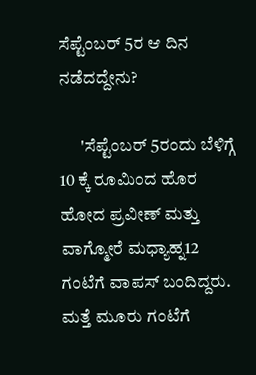ಸೆಪ್ಟೆಂಬರ್ 5ರ ಆ ದಿನ ನಡೆದದ್ದೇನು?

      'ಸೆಪ್ಟೆಂಬರ್ 5ರಂದು ಬೆಳಿಗ್ಗೆ 10 ಕ್ಕೆ ರೂಮಿಂದ ಹೊರ ಹೋದ ಪ್ರವೀಣ್ ಮತ್ತು ವಾಗ್ಮೋರೆ ಮಧ್ಯಾಹ್ನ12 ಗಂಟೆಗೆ ವಾಪಸ್ ಬಂದಿದ್ದರು. ಮತ್ತೆ ಮೂರು ಗಂಟೆಗೆ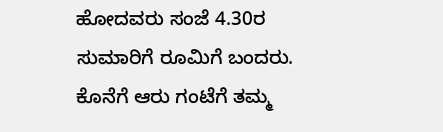ಹೋದವರು ಸಂಜೆ 4.30ರ ಸುಮಾರಿಗೆ ರೂಮಿಗೆ ಬಂದರು. ಕೊನೆಗೆ ಆರು ಗಂಟೆಗೆ ತಮ್ಮ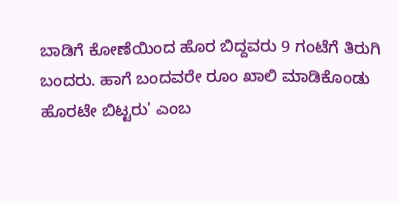ಬಾಡಿಗೆ ಕೋಣೆಯಿಂದ ಹೊರ ಬಿದ್ದವರು 9 ಗಂಟೆಗೆ ತಿರುಗಿ ಬಂದರು. ಹಾಗೆ ಬಂದವರೇ ರೂಂ ಖಾಲಿ ಮಾಡಿಕೊಂಡು ಹೊರಟೇ ಬಿಟ್ಟರು' ಎಂಬ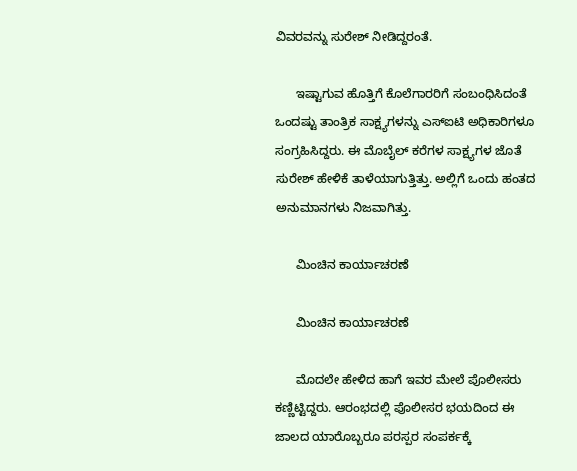ವಿವರವನ್ನು ಸುರೇಶ್ ನೀಡಿದ್ದರಂತೆ.

      ಇಷ್ಟಾಗುವ ಹೊತ್ತಿಗೆ ಕೊಲೆಗಾರರಿಗೆ ಸಂಬಂಧಿಸಿದಂತೆ ಒಂದಷ್ಟು ತಾಂತ್ರಿಕ ಸಾಕ್ಷ್ಯಗಳನ್ನು ಎಸ್ಐಟಿ ಅಧಿಕಾರಿಗಳೂ ಸಂಗ್ರಹಿಸಿದ್ದರು. ಈ ಮೊಬೈಲ್ ಕರೆಗಳ ಸಾಕ್ಷ್ಯಗಳ ಜೊತೆ ಸುರೇಶ್ ಹೇಳಿಕೆ ತಾಳೆಯಾಗುತ್ತಿತ್ತು. ಅಲ್ಲಿಗೆ ಒಂದು ಹಂತದ ಅನುಮಾನಗಳು ನಿಜವಾಗಿತ್ತು.

      ಮಿಂಚಿನ ಕಾರ್ಯಾಚರಣೆ

      ಮಿಂಚಿನ ಕಾರ್ಯಾಚರಣೆ

      ಮೊದಲೇ ಹೇಳಿದ ಹಾಗೆ ಇವರ ಮೇಲೆ ಪೊಲೀಸರು ಕಣ್ಣಿಟ್ಟಿದ್ದರು. ಆರಂಭದಲ್ಲಿ ಪೊಲೀಸರ ಭಯದಿಂದ ಈ ಜಾಲದ ಯಾರೊಬ್ಬರೂ ಪರಸ್ಪರ ಸಂಪರ್ಕಕ್ಕೆ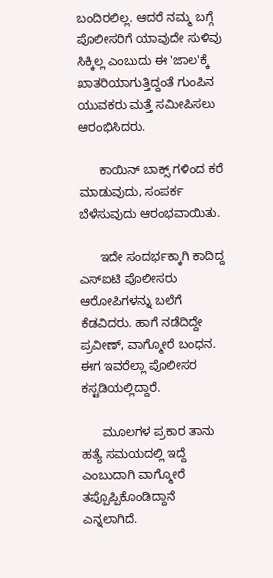ಬಂದಿರಲಿಲ್ಲ. ಆದರೆ ನಮ್ಮ ಬಗ್ಗೆ ಪೊಲೀಸರಿಗೆ ಯಾವುದೇ ಸುಳಿವು ಸಿಕ್ಕಿಲ್ಲ ಎಂಬುದು ಈ 'ಜಾಲ'ಕ್ಕೆ ಖಾತರಿಯಾಗುತ್ತಿದ್ದಂತೆ ಗುಂಪಿನ ಯುವಕರು ಮತ್ತೆ ಸಮೀಪಿಸಲು ಆರಂಭಿಸಿದರು.

      ಕಾಯಿನ್ ಬಾಕ್ಸ್ ಗಳಿಂದ ಕರೆ ಮಾಡುವುದು, ಸಂಪರ್ಕ ಬೆಳೆಸುವುದು ಆರಂಭವಾಯಿತು.

      ಇದೇ ಸಂದರ್ಭಕ್ಕಾಗಿ ಕಾದಿದ್ದ ಎಸ್ಐಟಿ ಪೊಲೀಸರು ಆರೋಪಿಗಳನ್ನು ಬಲೆಗೆ ಕೆಡವಿದರು. ಹಾಗೆ ನಡೆದಿದ್ದೇ ಪ್ರವೀಣ್, ವಾಗ್ಮೋರೆ ಬಂಧನ. ಈಗ ಇವರೆಲ್ಲಾ ಪೊಲೀಸರ ಕಸ್ಟಡಿಯಲ್ಲಿದ್ದಾರೆ.

      ಮೂಲಗಳ ಪ್ರಕಾರ ತಾನು ಹತ್ಯೆ ಸಮಯದಲ್ಲಿ ಇದ್ದೆ ಎಂಬುದಾಗಿ ವಾಗ್ಮೋರೆ ತಪ್ಪೊಪ್ಪಿಕೊಂಡಿದ್ದಾನೆ ಎನ್ನಲಾಗಿದೆ.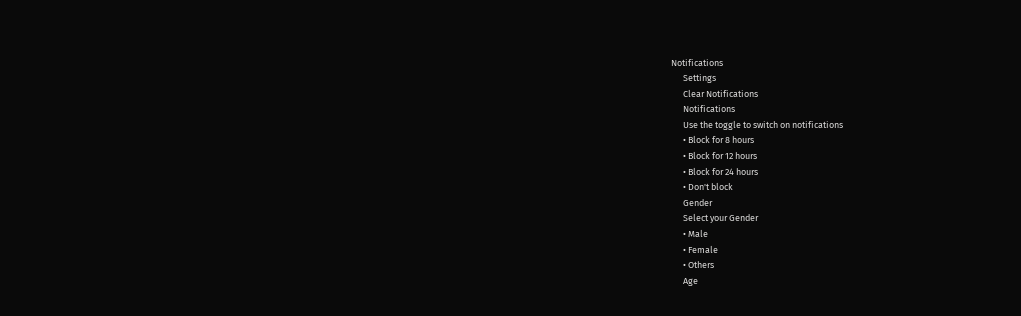Notifications
      Settings
      Clear Notifications
      Notifications
      Use the toggle to switch on notifications
      • Block for 8 hours
      • Block for 12 hours
      • Block for 24 hours
      • Don't block
      Gender
      Select your Gender
      • Male
      • Female
      • Others
      Age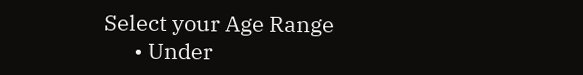Select your Age Range
      • Under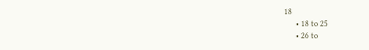18
      • 18 to 25
      • 26 to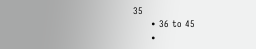35
      • 36 to 45
      •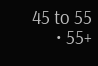45 to 55
      • 55+